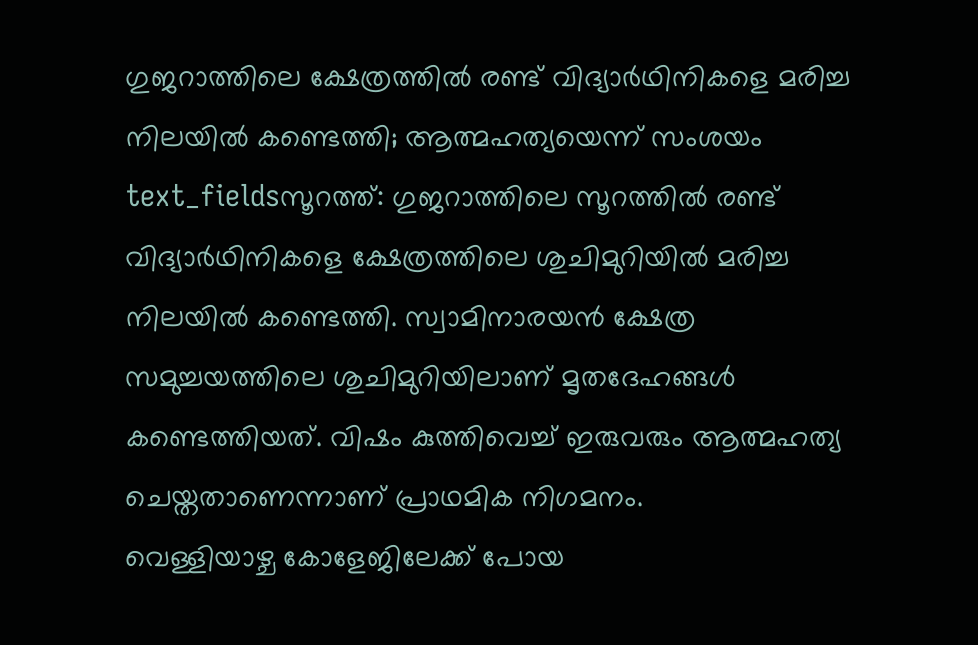ഗുജറാത്തിലെ ക്ഷേത്രത്തിൽ രണ്ട് വിദ്യാർഥിനികളെ മരിച്ച നിലയിൽ കണ്ടെത്തി; ആത്മഹത്യയെന്ന് സംശയം
text_fieldsസൂറത്ത്: ഗുജറാത്തിലെ സൂറത്തിൽ രണ്ട് വിദ്യാർഥിനികളെ ക്ഷേത്രത്തിലെ ശുചിമുറിയിൽ മരിച്ച നിലയിൽ കണ്ടെത്തി. സ്വാമിനാരയൻ ക്ഷേത്ര സമുച്ചയത്തിലെ ശുചിമുറിയിലാണ് മൃതദേഹങ്ങൾ കണ്ടെത്തിയത്. വിഷം കുത്തിവെച്ച് ഇരുവരും ആത്മഹത്യ ചെയ്തതാണെന്നാണ് പ്രാഥമിക നിഗമനം.
വെള്ളിയാഴ്ച കോളേജിലേക്ക് പോയ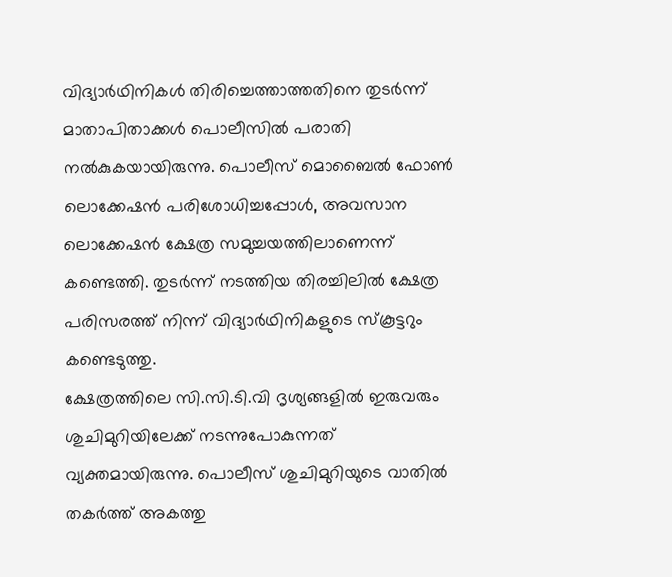വിദ്യാർഥിനികൾ തിരിച്ചെത്താത്തതിനെ തുടർന്ന് മാതാപിതാക്കൾ പൊലീസിൽ പരാതി നൽകുകയായിരുന്നു. പൊലീസ് മൊബൈൽ ഫോൺ ലൊക്കേഷൻ പരിശോധിച്ചപ്പോൾ, അവസാന ലൊക്കേഷൻ ക്ഷേത്ര സമുച്ചയത്തിലാണെന്ന് കണ്ടെത്തി. തുടർന്ന് നടത്തിയ തിരച്ചിലിൽ ക്ഷേത്ര പരിസരത്ത് നിന്ന് വിദ്യാർഥിനികളുടെ സ്കൂട്ടറും കണ്ടെടുത്തു.
ക്ഷേത്രത്തിലെ സി.സി.ടി.വി ദൃശ്യങ്ങളിൽ ഇരുവരും ശുചിമുറിയിലേക്ക് നടന്നുപോകുന്നത് വ്യക്തമായിരുന്നു. പൊലീസ് ശുചിമുറിയുടെ വാതിൽ തകർത്ത് അകത്തു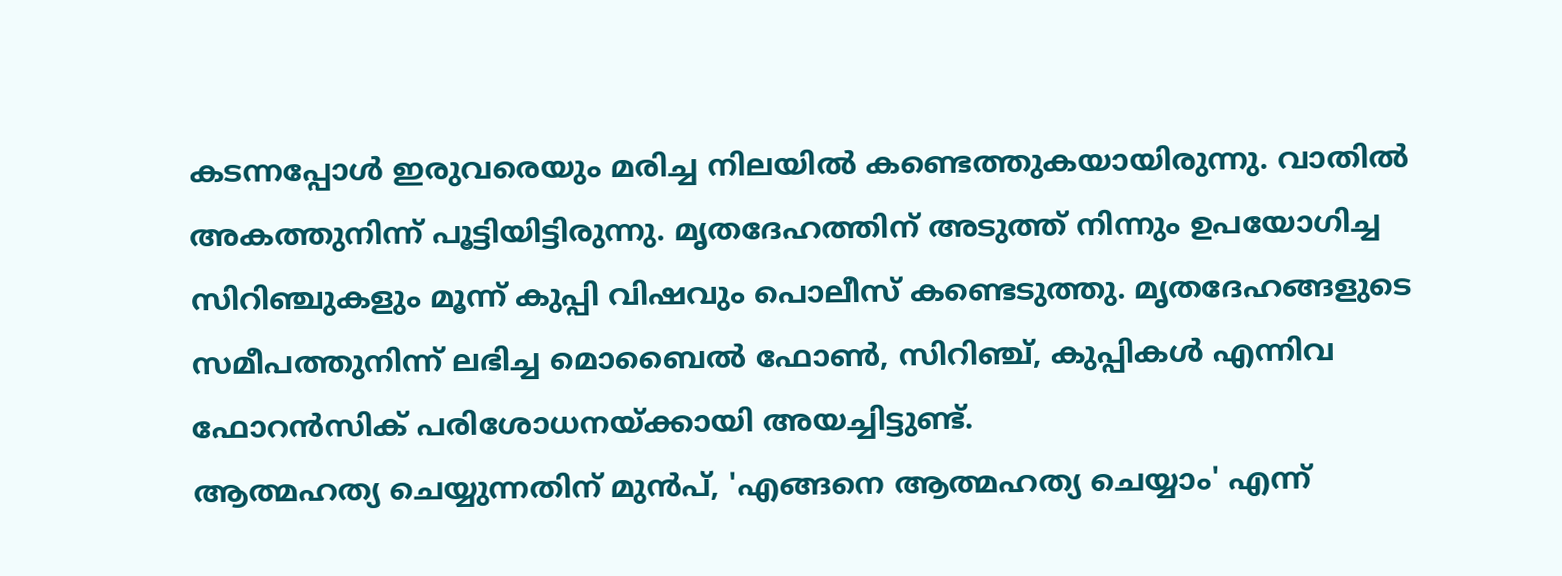കടന്നപ്പോൾ ഇരുവരെയും മരിച്ച നിലയിൽ കണ്ടെത്തുകയായിരുന്നു. വാതിൽ അകത്തുനിന്ന് പൂട്ടിയിട്ടിരുന്നു. മൃതദേഹത്തിന് അടുത്ത് നിന്നും ഉപയോഗിച്ച സിറിഞ്ചുകളും മൂന്ന് കുപ്പി വിഷവും പൊലീസ് കണ്ടെടുത്തു. മൃതദേഹങ്ങളുടെ സമീപത്തുനിന്ന് ലഭിച്ച മൊബൈൽ ഫോൺ, സിറിഞ്ച്, കുപ്പികൾ എന്നിവ ഫോറൻസിക് പരിശോധനയ്ക്കായി അയച്ചിട്ടുണ്ട്.
ആത്മഹത്യ ചെയ്യുന്നതിന് മുൻപ്, 'എങ്ങനെ ആത്മഹത്യ ചെയ്യാം' എന്ന്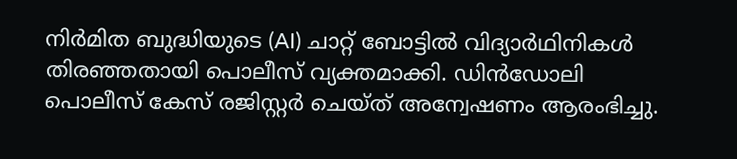നിർമിത ബുദ്ധിയുടെ (AI) ചാറ്റ് ബോട്ടിൽ വിദ്യാർഥിനികൾ തിരഞ്ഞതായി പൊലീസ് വ്യക്തമാക്കി. ഡിൻഡോലി പൊലീസ് കേസ് രജിസ്റ്റർ ചെയ്ത് അന്വേഷണം ആരംഭിച്ചു.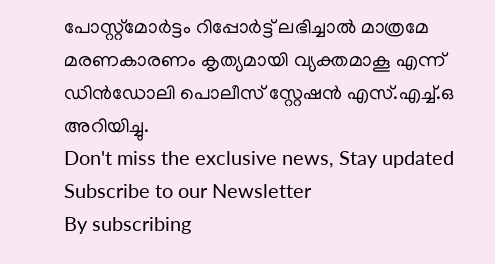പോസ്റ്റ്മോർട്ടം റിപ്പോർട്ട് ലഭിച്ചാൽ മാത്രമേ മരണകാരണം കൃത്യമായി വ്യക്തമാകൂ എന്ന് ഡിൻഡോലി പൊലീസ് സ്റ്റേഷൻ എസ്.എച്ച്.ഒ അറിയിച്ചു.
Don't miss the exclusive news, Stay updated
Subscribe to our Newsletter
By subscribing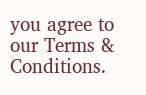you agree to our Terms & Conditions.